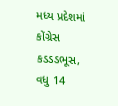મધ્ય પ્રદેશમાં કોંગ્રેસ કડડડભૂસ, વધુ 14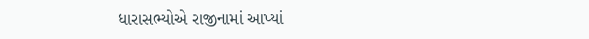ધારાસભ્યોએ રાજીનામાં આપ્યાં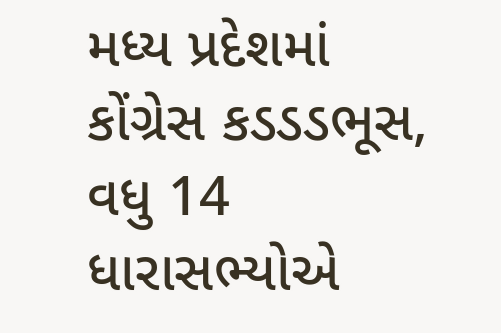મધ્ય પ્રદેશમાં કોંગ્રેસ કડડડભૂસ, વધુ 14 ધારાસભ્યોએ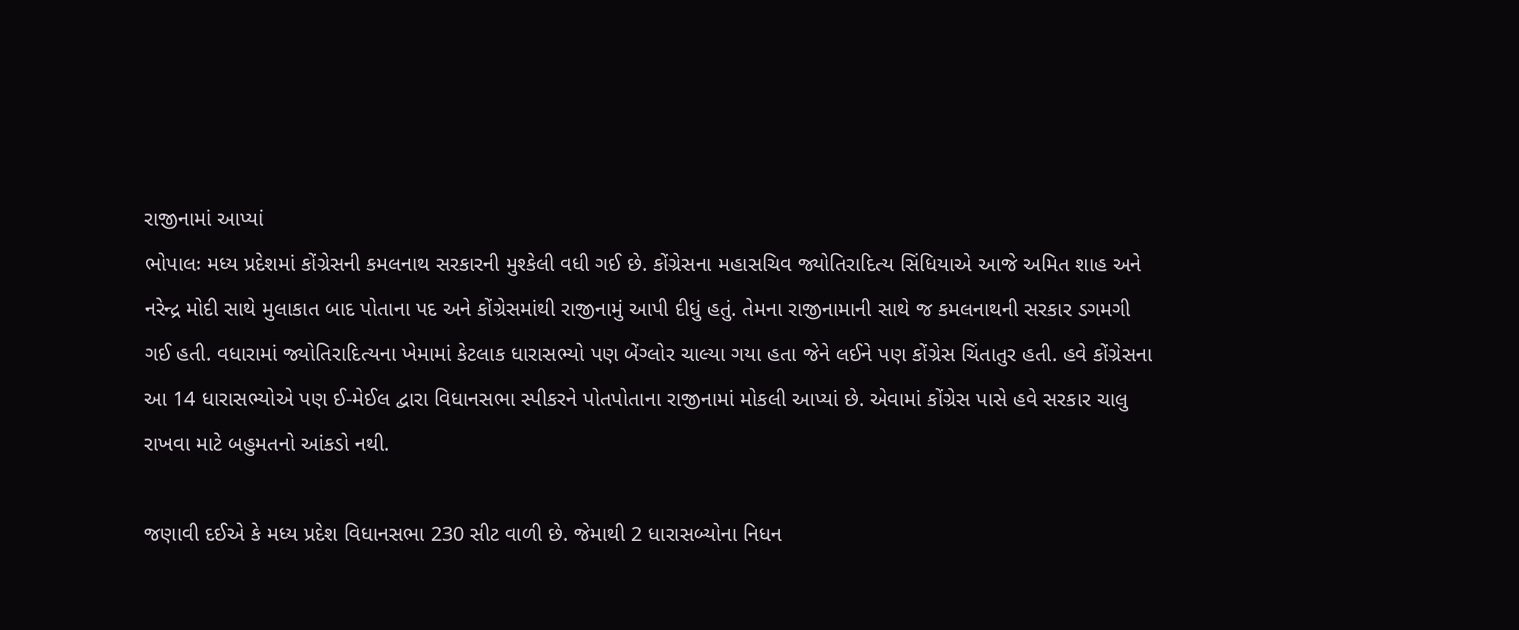રાજીનામાં આપ્યાં
ભોપાલઃ મધ્ય પ્રદેશમાં કોંગ્રેસની કમલનાથ સરકારની મુશ્કેલી વધી ગઈ છે. કોંગ્રેસના મહાસચિવ જ્યોતિરાદિત્ય સિંધિયાએ આજે અમિત શાહ અને નરેન્દ્ર મોદી સાથે મુલાકાત બાદ પોતાના પદ અને કોંગ્રેસમાંથી રાજીનામું આપી દીધું હતું. તેમના રાજીનામાની સાથે જ કમલનાથની સરકાર ડગમગી ગઈ હતી. વધારામાં જ્યોતિરાદિત્યના ખેમામાં કેટલાક ધારાસભ્યો પણ બેંગ્લોર ચાલ્યા ગયા હતા જેને લઈને પણ કોંગ્રેસ ચિંતાતુર હતી. હવે કોંગ્રેસના આ 14 ધારાસભ્યોએ પણ ઈ-મેઈલ દ્વારા વિધાનસભા સ્પીકરને પોતપોતાના રાજીનામાં મોકલી આપ્યાં છે. એવામાં કોંગ્રેસ પાસે હવે સરકાર ચાલુ રાખવા માટે બહુમતનો આંકડો નથી.

જણાવી દઈએ કે મધ્ય પ્રદેશ વિધાનસભા 230 સીટ વાળી છે. જેમાથી 2 ધારાસબ્યોના નિધન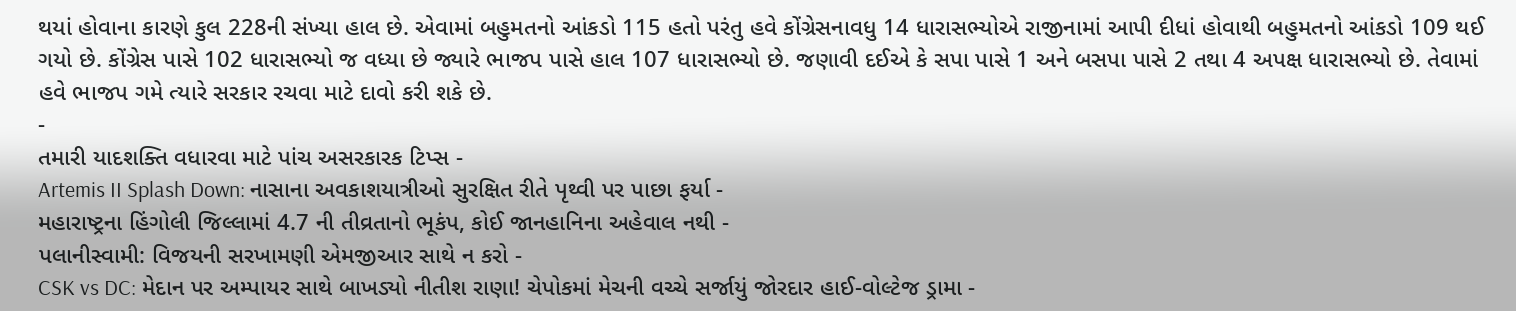થયાં હોવાના કારણે કુલ 228ની સંખ્યા હાલ છે. એવામાં બહુમતનો આંકડો 115 હતો પરંતુ હવે કોંગ્રેસનાવધુ 14 ધારાસભ્યોએ રાજીનામાં આપી દીધાં હોવાથી બહુમતનો આંકડો 109 થઈ ગયો છે. કોંગ્રેસ પાસે 102 ધારાસભ્યો જ વધ્યા છે જ્યારે ભાજપ પાસે હાલ 107 ધારાસભ્યો છે. જણાવી દઈએ કે સપા પાસે 1 અને બસપા પાસે 2 તથા 4 અપક્ષ ધારાસભ્યો છે. તેવામાં હવે ભાજપ ગમે ત્યારે સરકાર રચવા માટે દાવો કરી શકે છે.
-
તમારી યાદશક્તિ વધારવા માટે પાંચ અસરકારક ટિપ્સ -
Artemis II Splash Down: નાસાના અવકાશયાત્રીઓ સુરક્ષિત રીતે પૃથ્વી પર પાછા ફર્યા -
મહારાષ્ટ્રના હિંગોલી જિલ્લામાં 4.7 ની તીવ્રતાનો ભૂકંપ, કોઈ જાનહાનિના અહેવાલ નથી -
પલાનીસ્વામી: વિજયની સરખામણી એમજીઆર સાથે ન કરો -
CSK vs DC: મેદાન પર અમ્પાયર સાથે બાખડ્યો નીતીશ રાણા! ચેપોકમાં મેચની વચ્ચે સર્જાયું જોરદાર હાઈ-વોલ્ટેજ ડ્રામા -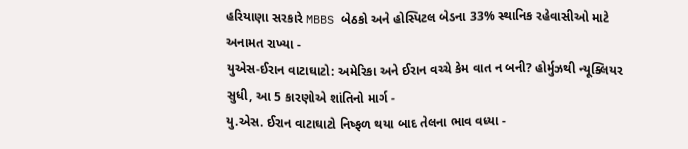હરિયાણા સરકારે MBBS બેઠકો અને હોસ્પિટલ બેડના 33% સ્થાનિક રહેવાસીઓ માટે અનામત રાખ્યા -
યુએસ-ઈરાન વાટાઘાટો: અમેરિકા અને ઈરાન વચ્ચે કેમ વાત ન બની? હોર્મુઝથી ન્યૂક્લિયર સુધી, આ 5 કારણોએ શાંતિનો માર્ગ -
યુ.એસ. ઈરાન વાટાઘાટો નિષ્ફળ થયા બાદ તેલના ભાવ વધ્યા -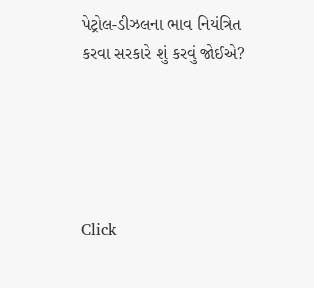પેટ્રોલ-ડીઝલના ભાવ નિયંત્રિત કરવા સરકારે શું કરવું જોઈએ?





Click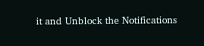it and Unblock the Notifications